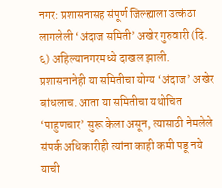नगर: प्रशासनासह संपूर्ण जिल्ह्याला उत्कंठा लागलेली ‘अंदाज समिती’ अखेर गुरुवारी (दि. ६) अहिल्यानगरमध्ये दाखल झाली. प्रशासनानेही या समितीचा योग्य ‘अंदाज’ अखेर बांधलाच. आता या समितीचा यथोचित ‘पाहुणचार’ सुरू केला असून, त्यासाठी नेमलेले संपर्क अधिकारीही त्यांना काही कमी पडू नये याची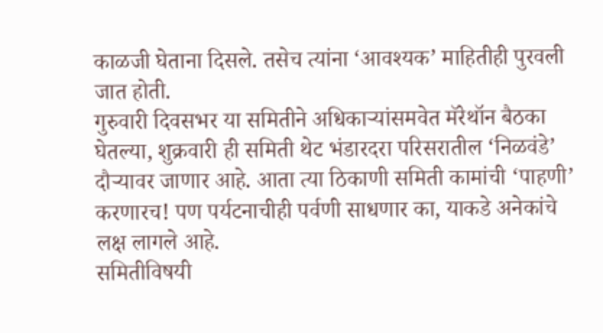काळजी घेताना दिसले. तसेच त्यांना ‘आवश्यक’ माहितीही पुरवली जात होती.
गुरुवारी दिवसभर या समितीने अधिकाऱ्यांसमवेत मॅरेथॉन बैठका घेतल्या, शुक्रवारी ही समिती थेट भंडारदरा परिसरातील ‘निळवंडे’ दौऱ्यावर जाणार आहे. आता त्या ठिकाणी समिती कामांची ‘पाहणी’ करणारच! पण पर्यटनाचीही पर्वणी साधणार का, याकडे अनेकांचे लक्ष लागले आहे.
समितीविषयी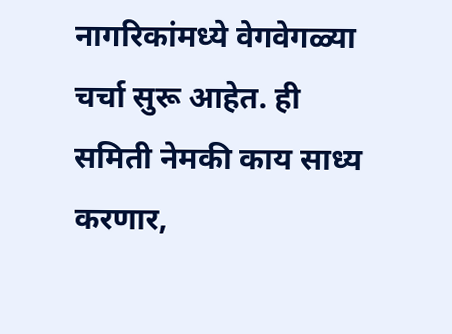नागरिकांमध्ये वेगवेगळ्या चर्चा सुरू आहेत. ही समिती नेमकी काय साध्य करणार,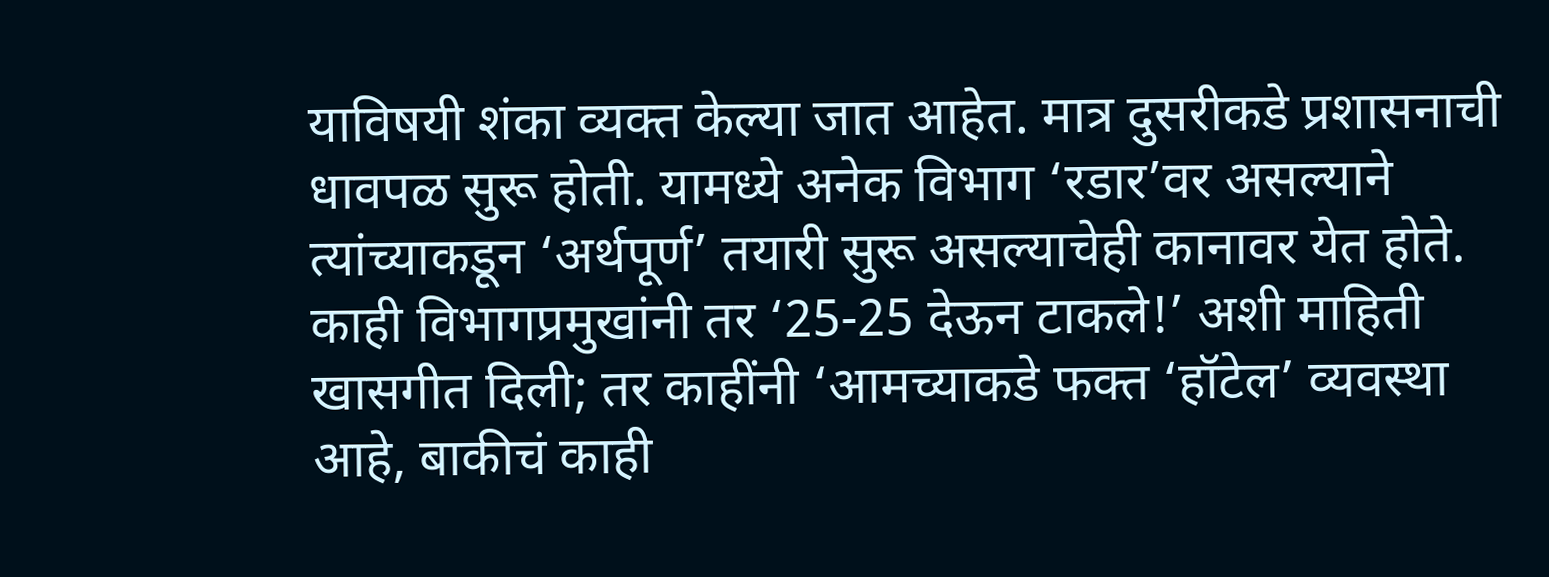याविषयी शंका व्यक्त केल्या जात आहेत. मात्र दुसरीकडे प्रशासनाची धावपळ सुरू होती. यामध्ये अनेक विभाग ‘रडार’वर असल्याने त्यांच्याकडून ‘अर्थपूर्ण’ तयारी सुरू असल्याचेही कानावर येत होते. काही विभागप्रमुखांनी तर ‘25-25 देऊन टाकले!’ अशी माहिती खासगीत दिली; तर काहींनी ‘आमच्याकडे फक्त ‘हॉटेल’ व्यवस्था आहे, बाकीचं काही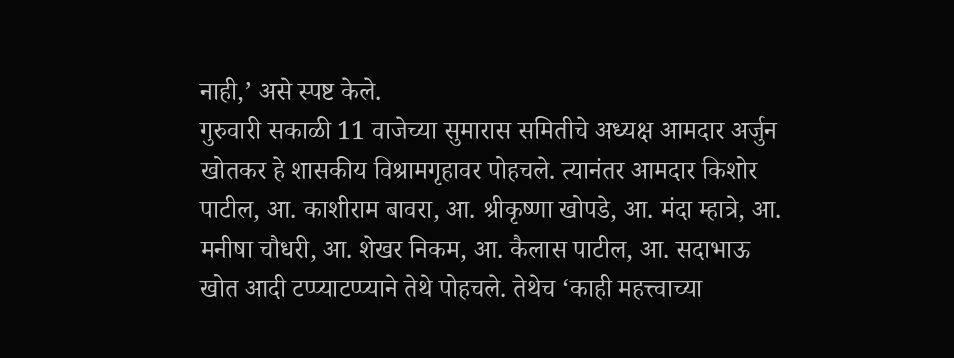नाही,’ असे स्पष्ट केले.
गुरुवारी सकाळी 11 वाजेच्या सुमारास समितीचे अध्यक्ष आमदार अर्जुन खोतकर हे शासकीय विश्रामगृहावर पोहचले. त्यानंतर आमदार किशोर पाटील, आ. काशीराम बावरा, आ. श्रीकृष्णा खोपडे, आ. मंदा म्हात्रे, आ. मनीषा चौधरी, आ. शेखर निकम, आ. कैलास पाटील, आ. सदाभाऊ खोत आदी टप्प्याटप्प्याने तेथे पोहचले. तेथेच ‘काही महत्त्वाच्या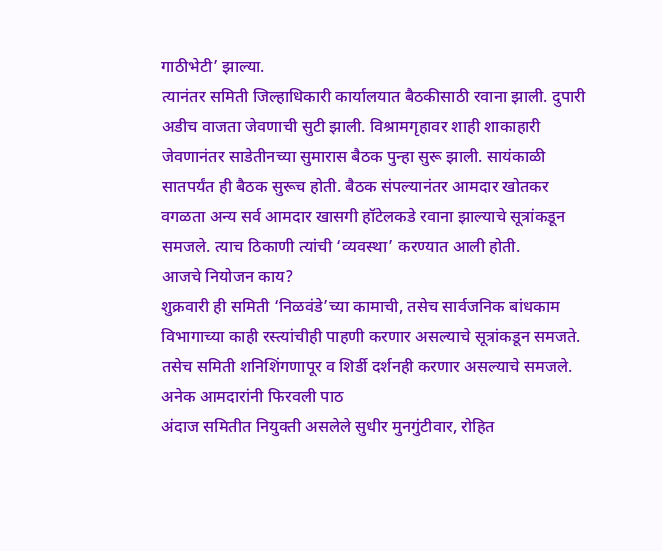गाठीभेटी’ झाल्या.
त्यानंतर समिती जिल्हाधिकारी कार्यालयात बैठकीसाठी रवाना झाली. दुपारी अडीच वाजता जेवणाची सुटी झाली. विश्रामगृहावर शाही शाकाहारी जेवणानंतर साडेतीनच्या सुमारास बैठक पुन्हा सुरू झाली. सायंकाळी सातपर्यंत ही बैठक सुरूच होती. बैठक संपल्यानंतर आमदार खोतकर वगळता अन्य सर्व आमदार खासगी हॉटेलकडे रवाना झाल्याचे सूत्रांकडून समजले. त्याच ठिकाणी त्यांची ‘व्यवस्था’ करण्यात आली होती.
आजचे नियोजन काय?
शुक्रवारी ही समिती ‘निळवंडे’च्या कामाची, तसेच सार्वजनिक बांधकाम विभागाच्या काही रस्त्यांचीही पाहणी करणार असल्याचे सूत्रांकडून समजते. तसेच समिती शनिशिंगणापूर व शिर्डी दर्शनही करणार असल्याचे समजले.
अनेक आमदारांनी फिरवली पाठ
अंदाज समितीत नियुक्ती असलेले सुधीर मुनगुंटीवार, रोहित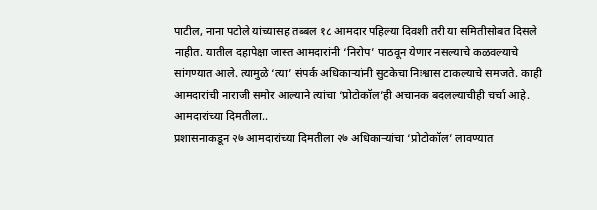पाटील, नाना पटोले यांच्यासह तब्बल १८ आमदार पहिल्या दिवशी तरी या समितीसोबत दिसले नाहीत. यातील दहापेक्षा जास्त आमदारांनी ‘निरोप’ पाठवून येणार नसल्याचे कळवल्याचे सांगण्यात आले. त्यामुळे ‘त्या’ संपर्क अधिकाऱ्यांनी सुटकेचा निःश्वास टाकल्याचे समजते. काही आमदारांची नाराजी समोर आल्याने त्यांचा ‘प्रोटोकॉल’ही अचानक बदलल्याचीही चर्चा आहे.
आमदारांच्या दिमतीला..
प्रशासनाकडून २७ आमदारांच्या दिमतीला २७ अधिकाऱ्यांचा ‘प्रोटोकॉल’ लावण्यात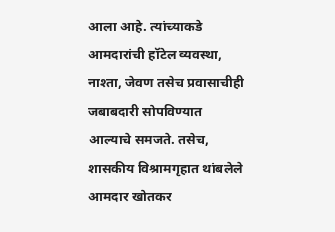आला आहे. त्यांच्याकडे आमदारांची हॉटेल व्यवस्था, नाश्ता, जेवण तसेच प्रवासाचीही जबाबदारी सोपविण्यात आल्याचे समजते. तसेच, शासकीय विश्रामगृहात थांबलेले आमदार खोतकर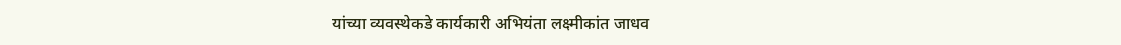यांच्या व्यवस्थेकडे कार्यकारी अभियंता लक्ष्मीकांत जाधव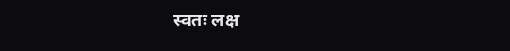स्वतः लक्ष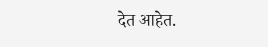देत आहेत.